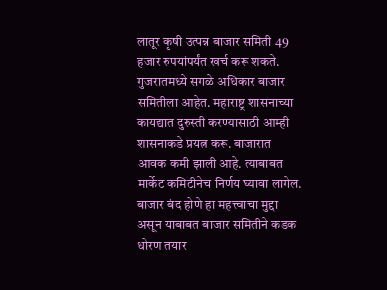लातूर कृषी उत्पन्न बाजार समिती 49 हजार रुपयांपर्यंत खर्च करू शकते. गुजरातमध्ये सगळे अधिकार बाजार समितीला आहेत. महाराष्ट्र शासनाच्या कायद्यात दुरुस्ती करण्यासाठी आम्ही शासनाकडे प्रयत्न करू. बाजारात आवक कमी झाली आहे. त्याबाबत मार्केट कमिटीनेच निर्णय घ्यावा लागेल. बाजार बंद होणे हा महत्त्वाचा मुद्दा असून याबाबत बाजार समितीने कडक धोरण तयार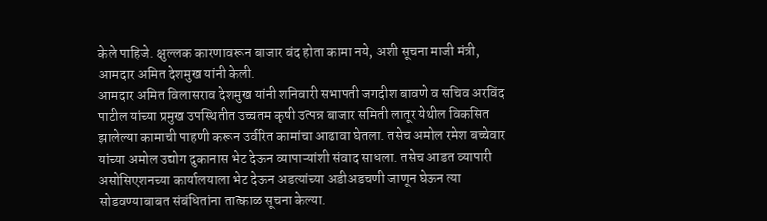केले पाहिजे. क्षुल्लक कारणावरून बाजार बंद होता कामा नये, अशी सूचना माजी मंत्री, आमदार अमित देशमुख यांनी केली.
आमदार अमित विलासराव देशमुख यांनी शनिवारी सभापती जगदीश बावणे व सचिव अरविंद पाटील यांच्या प्रमुख उपस्थितीत उच्चतम कृषी उत्पन्न बाजार समिती लातूर येथील विकसित झालेल्या कामाची पाहणी करून उर्वरित कामांचा आढावा घेतला. तसेच अमोल रमेश बच्चेवार यांच्या अमोल उद्योग दुकानास भेट देऊन व्यापाऱ्यांशी संवाद साधला. तसेच आडत व्यापारी असोसिएशनच्या कार्यालयाला भेट देऊन अडत्यांच्या अडीअडचणी जाणून घेऊन त्या सोडवण्याबाबत संबंधितांना तात्काळ सूचना केल्या.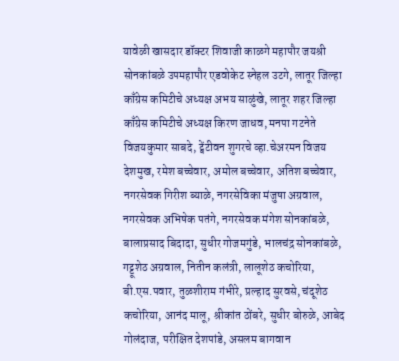यावेळी खासदार डॉक्टर शिवाजी काळगे महापौर जयश्री सोनकांबळे उपमहापौर एडवोकेट स्नेहल उटगे, लातूर जिल्हा काँग्रेस कमिटीचे अध्यक्ष अभय साळुंखे, लातूर शहर जिल्हा काँग्रेस कमिटीचे अध्यक्ष किरण जाधव, मनपा गटनेते विजयकुमार साबदे, ट्वेंटीवन शुगरचे व्हा.चेअरमन विजय देशमुख, रमेश बच्चेवार, अमोल बच्चेवार, अतिश बच्चेवार, नगरसेवक गिरीश ब्याळे, नगरसेविका मंजुषा अग्रवाल, नगरसेवक अभिषेक पतंगे, नगरसेवक मंगेश सोनकांबळे, बालाप्रसाद बिदादा, सुधीर गोजमगुंडे, भालचंद्र सोनकांबळे, गट्टूशेठ अग्रवाल, नितीन कलंत्री, लालूशेठ कचोरिया, बी.एस.पवार, तुळशीराम गंभीरे, प्रल्हाद सुरवसे, चंदूशेठ कचोरिया, आनंद मालू, श्रीकांत ठोंबरे, सुधीर बोरुळे, आबेद गोलंदाज, परीक्षित देशपांडे, असलम बागवान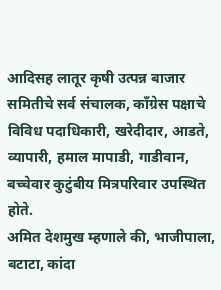आदिसह लातूर कृषी उत्पन्न बाजार समितीचे सर्व संचालक, काँग्रेस पक्षाचे विविध पदाधिकारी, खरेदीदार, आडते, व्यापारी, हमाल मापाडी, गाडीवान, बच्चेवार कुटुंबीय मित्रपरिवार उपस्थित होते.
अमित देशमुख म्हणाले की, भाजीपाला, बटाटा, कांदा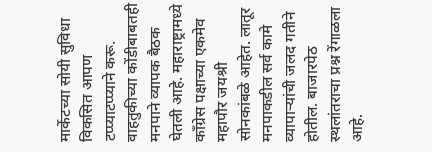मार्केटच्या सोयी सुविधा विकसित आपण टप्प्याटप्प्याने करू. वाहतुकीच्या कोंडीबाबतही मनपाने व्यापक बैठक घेतली आहे. महाराष्ट्रामध्ये काँग्रेस पक्षाच्या एकमेव महापौर जयश्री सोनकांबळे आहेत. लातूर मनपाकडील सर्व कामे व्यापाऱ्यांची जलद गतीने होतील. बाजारपेठ स्थलांतराचा प्रश्न रेंगाळला आहे.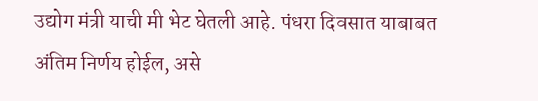उद्योग मंत्री याची मी भेट घेतली आहे. पंधरा दिवसात याबाबत अंतिम निर्णय होईल, असे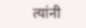त्यांनी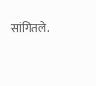सांगितले.